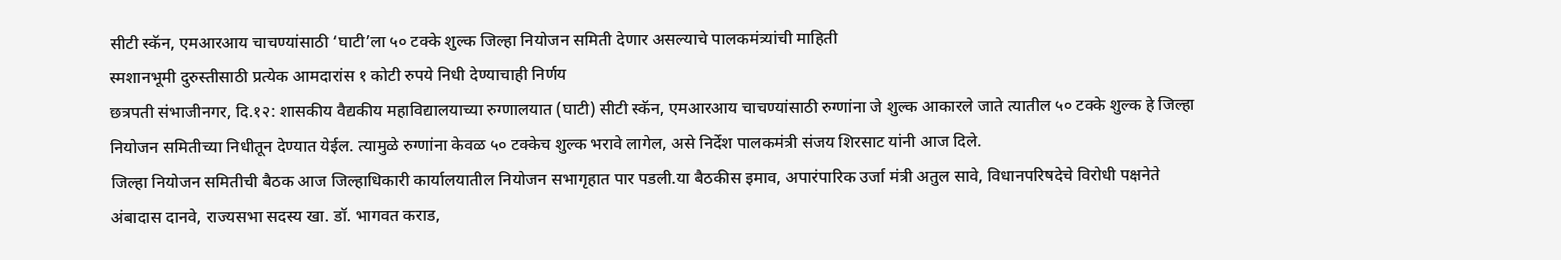सीटी स्कॅन, एमआरआय चाचण्यांसाठी ‘घाटी’ला ५० टक्के शुल्क जिल्हा नियोजन समिती देणार असल्याचे पालकमंत्र्यांची माहिती
स्मशानभूमी दुरुस्तीसाठी प्रत्येक आमदारांस १ कोटी रुपये निधी देण्याचाही निर्णय
छत्रपती संभाजीनगर, दि.१२: शासकीय वैद्यकीय महाविद्यालयाच्या रुग्णालयात (घाटी) सीटी स्कॅन, एमआरआय चाचण्यांसाठी रुग्णांना जे शुल्क आकारले जाते त्यातील ५० टक्के शुल्क हे जिल्हा नियोजन समितीच्या निधीतून देण्यात येईल. त्यामुळे रुग्णांना केवळ ५० टक्केच शुल्क भरावे लागेल, असे निर्देश पालकमंत्री संजय शिरसाट यांनी आज दिले.
जिल्हा नियोजन समितीची बैठक आज जिल्हाधिकारी कार्यालयातील नियोजन सभागृहात पार पडली.या बैठकीस इमाव, अपारंपारिक उर्जा मंत्री अतुल सावे, विधानपरिषदेचे विरोधी पक्षनेते अंबादास दानवे, राज्यसभा सदस्य खा. डॉ. भागवत कराड,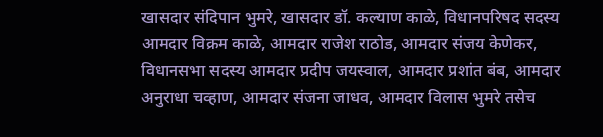खासदार संदिपान भुमरे, खासदार डॉ. कल्याण काळे, विधानपरिषद सदस्य आमदार विक्रम काळे, आमदार राजेश राठोड, आमदार संजय केणेकर, विधानसभा सदस्य आमदार प्रदीप जयस्वाल, आमदार प्रशांत बंब, आमदार अनुराधा चव्हाण, आमदार संजना जाधव, आमदार विलास भुमरे तसेच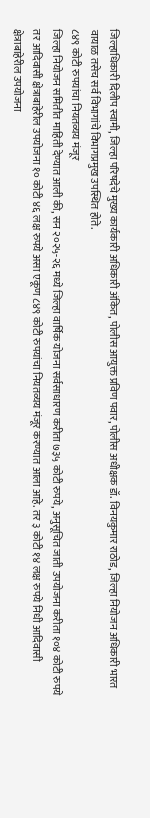जिल्हाधिकारी दिलीप स्वामी, जिल्हा परिषदेचे मुख्य कार्यकारी अधिकारी अंकित, पोलीस आयुक्त प्रविण पवार, पोलीस अधीक्षक डॉ. विनयकुमार राठोड, जिल्हा नियोजन अधिकारी भारत वायाळ तसेच सर्व विभागांचे विभागप्रमुख उपस्थित होते.
८४९ कोटी रुपयांचा नियतव्यय मंजूर
जिल्हा नियोजन समितीत माहिती देण्यात आली की, सन २०२५-२६ मध्ये जिल्हा वार्षिक योजना सर्वसाधारण करीता ७३५ कोटी रुपये, अनुसूचित जाती उपयोजना करीता १०४ कोटी रुपये तर आदिवासी क्षेत्राबाहेरील उपयोजना १० कोटी ४६ लक्ष रुपये असा एकूण ८४९ कोटी रुपयांचा नियतव्यय मंजूर करण्यात आला आहे. तर ३ कोटी १४ लक्ष रुपये निधी आदिवासी क्षेत्राबाहेरील उपयोजना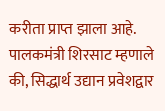करीता प्राप्त झाला आहे.
पालकमंत्री शिरसाट म्हणाले की, सिद्धार्थ उद्यान प्रवेशद्वार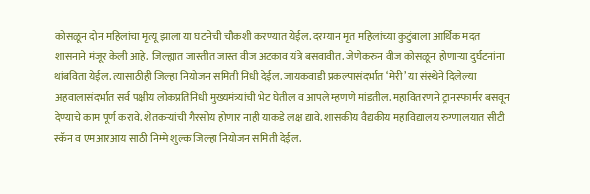कोसळून दोन महिलांचा मृत्यू झाला या घटनेची चौकशी करण्यात येईल. दरम्यान मृत महिलांच्या कुटुंबाला आर्थिक मदत शासनाने मंजूर केली आहे. जिल्ह्यात जास्तीत जास्त वीज अटकाव यंत्रे बसवावीत. जेणेकरुन वीज कोसळून होणाऱ्या दुर्घटनांना थांबविता येईल. त्यासाठीही जिल्हा नियोजन समिती निधी देईल. जायकवाडी प्रकल्पासंदर्भात ‘मेरी’ या संस्थेने दिलेल्या अहवालासंदर्भात सर्व पक्षीय लोकप्रतिनिधी मुख्यमंत्र्यांची भेट घेतील व आपले म्हणणे मांडतील. महावितरणने ट्रानस्फार्मर बसवून देण्याचे काम पूर्ण करावे. शेतकऱ्यांची गैरसोय होणार नाही याकडे लक्ष द्यावे. शासकीय वैद्यकीय महाविद्यालय रुग्णालयात सीटी स्कॅन व एमआरआय साठी निम्मे शुल्क जिल्हा नियोजन समिती देईल.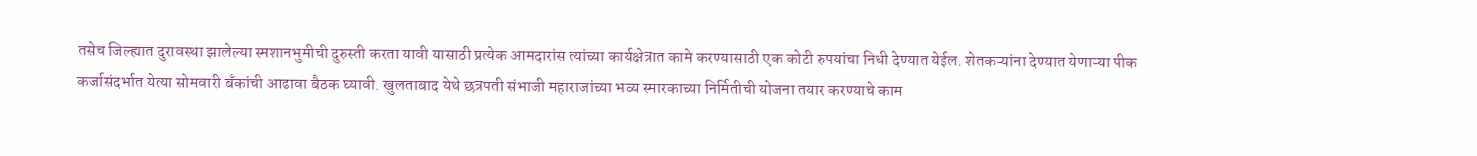तसेच जिल्ह्यात दुरावस्था झालेल्या स्मशानभुमीची दुरुस्ती करता यावी यासाठी प्रत्येक आमदारांस त्यांच्या कार्यक्षेत्रात कामे करण्यासाठी एक कोटी रुपयांचा निधी देण्यात येईल. शेतकऱ्यांना देण्यात येणाऱ्या पीक कर्जासंदर्भात येत्या सोमवारी बॅंकांची आढावा बैठक घ्यावी. खुलताबाद येथे छत्रपती संभाजी महाराजांच्या भव्य स्मारकाच्या निर्मितीची योजना तयार करण्याचे काम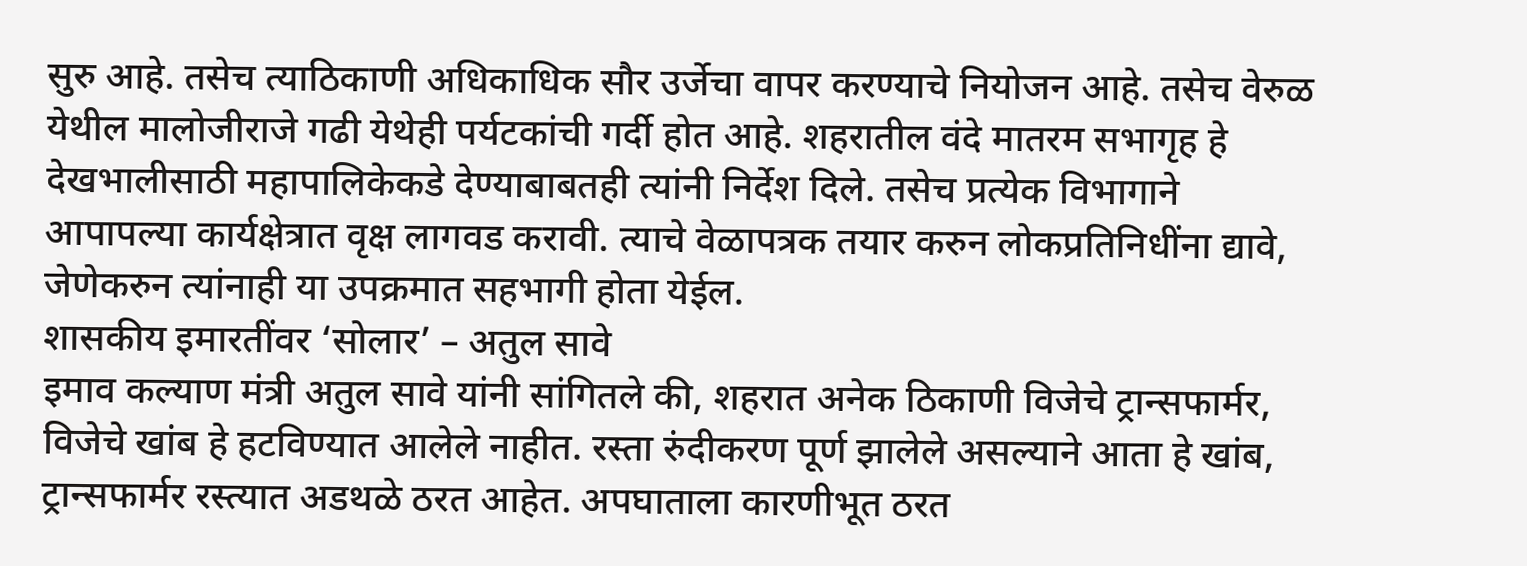सुरु आहे. तसेच त्याठिकाणी अधिकाधिक सौर उर्जेचा वापर करण्याचे नियोजन आहे. तसेच वेरुळ येथील मालोजीराजे गढी येथेही पर्यटकांची गर्दी होत आहे. शहरातील वंदे मातरम सभागृह हे देखभालीसाठी महापालिकेकडे देण्याबाबतही त्यांनी निर्देश दिले. तसेच प्रत्येक विभागाने आपापल्या कार्यक्षेत्रात वृक्ष लागवड करावी. त्याचे वेळापत्रक तयार करुन लोकप्रतिनिधींना द्यावे, जेणेकरुन त्यांनाही या उपक्रमात सहभागी होता येईल.
शासकीय इमारतींवर ‘सोलार’ – अतुल सावे
इमाव कल्याण मंत्री अतुल सावे यांनी सांगितले की, शहरात अनेक ठिकाणी विजेचे ट्रान्सफार्मर, विजेचे खांब हे हटविण्यात आलेले नाहीत. रस्ता रुंदीकरण पूर्ण झालेले असल्याने आता हे खांब, ट्रान्सफार्मर रस्त्यात अडथळे ठरत आहेत. अपघाताला कारणीभूत ठरत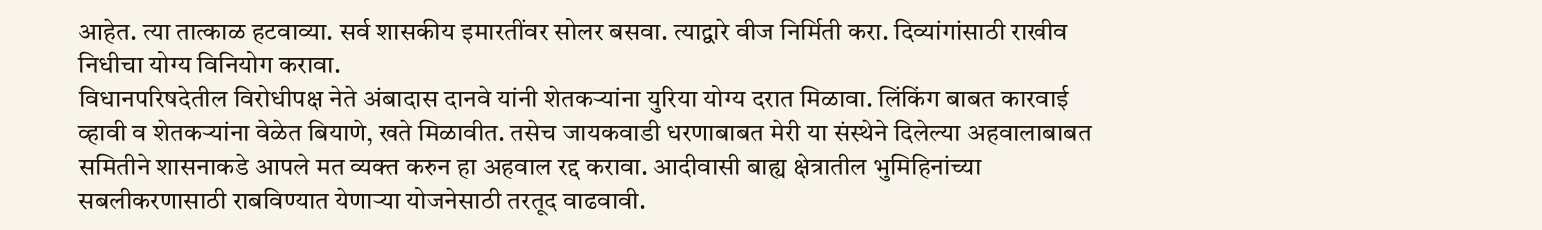आहेत. त्या तात्काळ हटवाव्या. सर्व शासकीय इमारतींवर सोलर बसवा. त्याद्वारे वीज निर्मिती करा. दिव्यांगांसाठी राखीव निधीचा योग्य विनियोग करावा.
विधानपरिषदेतील विरोधीपक्ष नेते अंबादास दानवे यांनी शेतकऱ्यांना युरिया योग्य दरात मिळावा. लिंकिंग बाबत कारवाई व्हावी व शेतकऱ्यांना वेळेत बियाणे, खते मिळावीत. तसेच जायकवाडी धरणाबाबत मेरी या संस्थेने दिलेल्या अहवालाबाबत समितीने शासनाकडे आपले मत व्यक्त करुन हा अहवाल रद्द करावा. आदीवासी बाह्य क्षेत्रातील भुमिहिनांच्या सबलीकरणासाठी राबविण्यात येणाऱ्या योजनेसाठी तरतूद वाढवावी.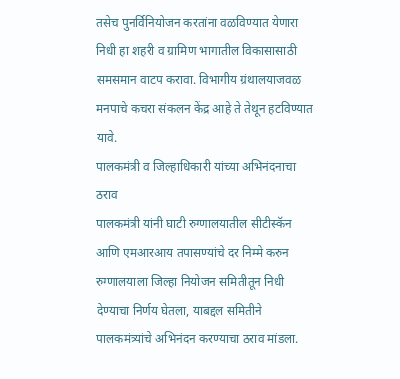तसेच पुनर्विनियोजन करतांना वळविण्यात येणारा निधी हा शहरी व ग्रामिण भागातील विकासासाठी समसमान वाटप करावा. विभागीय ग्रंथालयाजवळ मनपाचे कचरा संकलन केंद्र आहे ते तेथून हटविण्यात यावे.
पालकमंत्री व जिल्हाधिकारी यांच्या अभिनंदनाचा ठराव
पालकमंत्री यांनी घाटी रुग्णालयातील सीटीस्कॅन आणि एमआरआय तपासण्यांचे दर निम्मे करुन रुग्णालयाला जिल्हा नियोजन समितीतून निधी देण्याचा निर्णय घेतला, याबद्दल समितीने पालकमंत्र्यांचे अभिनंदन करण्याचा ठराव मांडला.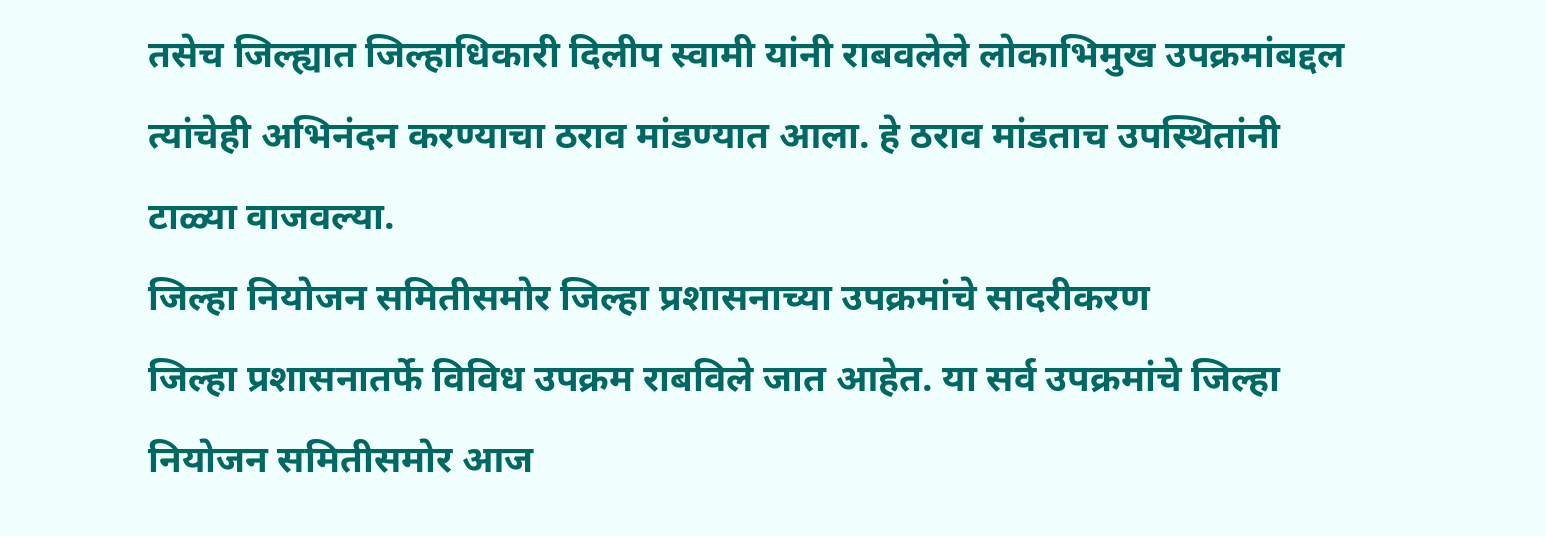तसेच जिल्ह्यात जिल्हाधिकारी दिलीप स्वामी यांनी राबवलेले लोकाभिमुख उपक्रमांबद्दल त्यांचेही अभिनंदन करण्याचा ठराव मांडण्यात आला. हे ठराव मांडताच उपस्थितांनी टाळ्या वाजवल्या.
जिल्हा नियोजन समितीसमोर जिल्हा प्रशासनाच्या उपक्रमांचे सादरीकरण
जिल्हा प्रशासनातर्फे विविध उपक्रम राबविले जात आहेत. या सर्व उपक्रमांचे जिल्हा नियोजन समितीसमोर आज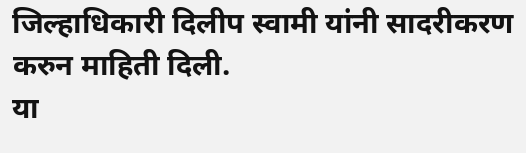जिल्हाधिकारी दिलीप स्वामी यांनी सादरीकरण करुन माहिती दिली.
या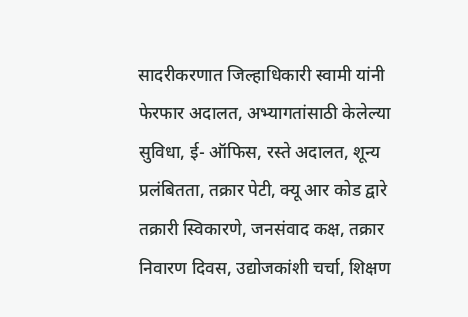सादरीकरणात जिल्हाधिकारी स्वामी यांनी फेरफार अदालत, अभ्यागतांसाठी केलेल्या सुविधा, ई- ऑफिस, रस्ते अदालत, शून्य प्रलंबितता, तक्रार पेटी, क्यू आर कोड द्वारे तक्रारी स्विकारणे, जनसंवाद कक्ष, तक्रार निवारण दिवस, उद्योजकांशी चर्चा, शिक्षण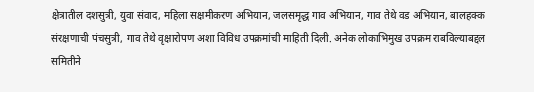क्षेत्रातील दशसुत्री, युवा संवाद, महिला सक्षमीकरण अभियान, जलसमृद्ध गाव अभियान, गाव तेथे वड अभियान, बालहक्क संरक्षणाची पंचसुत्री, गाव तेथे वृक्षारोपण अशा विविध उपक्रमांची माहिती दिली. अनेक लोकाभिमुख उपक्रम राबविल्याबद्दल समितीने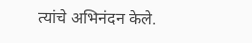त्यांचे अभिनंदन केले.